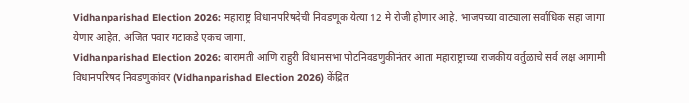Vidhanparishad Election 2026: महाराष्ट्र विधानपरिषदेची निवडणूक येत्या 12 मे रोजी होणार आहे. भाजपच्या वाट्याला सर्वाधिक सहा जागा येणार आहेत. अजित पवार गटाकडे एकच जागा.
Vidhanparishad Election 2026: बारामती आणि राहुरी विधानसभा पोटनिवडणुकीनंतर आता महाराष्ट्राच्या राजकीय वर्तुळाचे सर्व लक्ष आगामी विधानपरिषद निवडणुकांवर (Vidhanparishad Election 2026) केंद्रित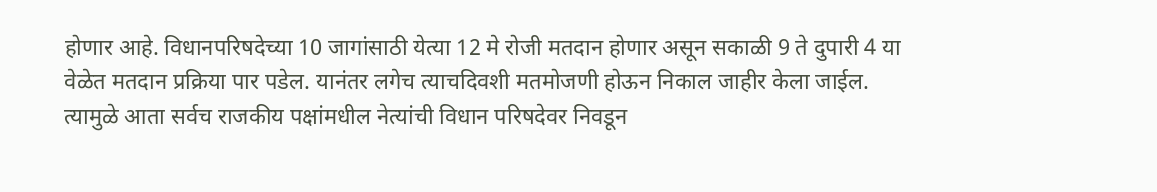होणार आहे. विधानपरिषदेच्या 10 जागांसाठी येत्या 12 मे रोजी मतदान होणार असून सकाळी 9 ते दुपारी 4 या वेळेत मतदान प्रक्रिया पार पडेल. यानंतर लगेच त्याचदिवशी मतमोजणी होऊन निकाल जाहीर केला जाईल. त्यामुळे आता सर्वच राजकीय पक्षांमधील नेत्यांची विधान परिषदेवर निवडून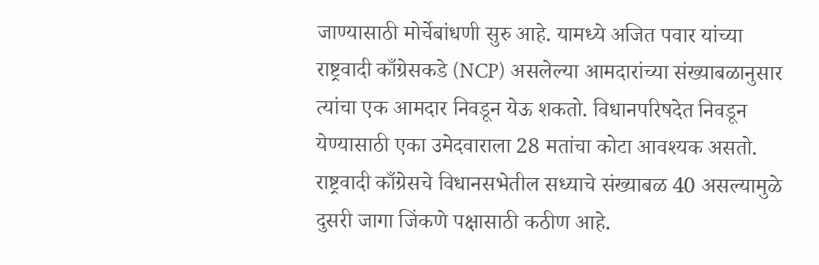जाण्यासाठी मोर्चेबांधणी सुरु आहे. यामध्ये अजित पवार यांच्या राष्ट्रवादी काँग्रेसकडे (NCP) असलेल्या आमदारांच्या संख्याबळानुसार त्यांचा एक आमदार निवडून येऊ शकतो. विधानपरिषदेत निवडून येण्यासाठी एका उमेदवाराला 28 मतांचा कोटा आवश्यक असतो. राष्ट्रवादी काँग्रेसचे विधानसभेतील सध्याचे संख्याबळ 40 असल्यामुळे दुसरी जागा जिंकणे पक्षासाठी कठीण आहे.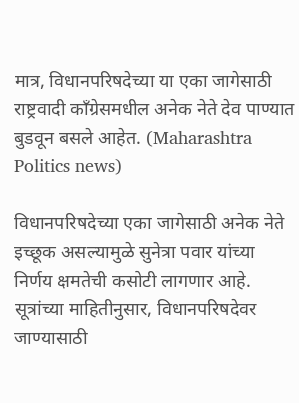मात्र, विधानपरिषदेच्या या एका जागेसाठी राष्ट्रवादी काँग्रेसमधील अनेक नेते देव पाण्यात बुडवून बसले आहेत. (Maharashtra Politics news)

विधानपरिषदेच्या एका जागेसाठी अनेक नेते इच्छूक असल्यामुळे सुनेत्रा पवार यांच्या निर्णय क्षमतेची कसोटी लागणार आहे. सूत्रांच्या माहितीनुसार, विधानपरिषदेवर जाण्यासाठी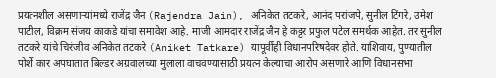प्रयत्नशील असणाऱ्यांमध्ये राजेंद्र जैन (Rajendra Jain), अनिकेत तटकरे, आनंद परांजपे, सुनील टिंगरे, उमेश पाटील, विक्रम संजय काकडे यांचा समावेश आहे. माजी आमदार राजेंद्र जैन हे कट्टर प्रफुल पटेल समर्थक आहेत. तर सुनील तटकरे यांचे चिरंजीव अनिकेत तटकरे (Aniket Tatkare) यापूर्वीही विधानपरिषदेवर होते. याशिवाय, पुण्यातील पोर्शे कार अपघातात बिल्डर अग्रवालच्या मुलाला वाचवण्यासाठी प्रयत्न केल्याचा आरोप असणारे आणि विधानसभा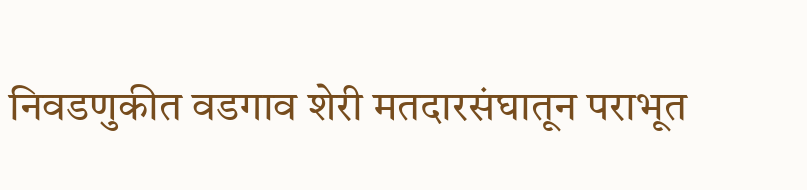निवडणुकीत वडगाव शेरी मतदारसंघातून पराभूत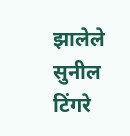झालेले सुनील टिंगरे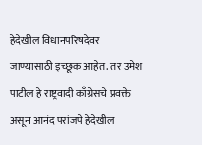हेदेखील विधानपरिषदेवर जाण्यासाठी इच्छूक आहेत. तर उमेश पाटील हे राष्ट्रवादी काँग्रेसचे प्रवक्ते असून आनंद परांजपे हेदेखील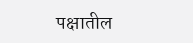पक्षातील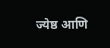ज्येष्ठ आणि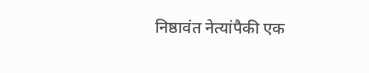निष्ठावंत नेत्यांपैकी एक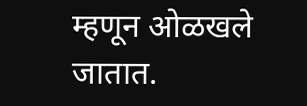म्हणून ओळखले जातात.